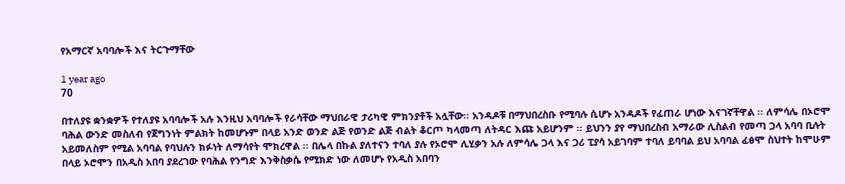የአማርኛ አባባሎች እና ትርጉማቸው

1 year ago
70

በተለያዩ ቋንቋዎች የተለያዩ አባባሎች አሉ እንዚህ አባባሎች የራሳቸው ማህበራዊ ታሪካዊ ምክንያቶች አሏቸው፡፡ አንዳዶቹ በማህበረስቡ የሚባሉ ሲሆኑ አንዳዶች የፈጠራ ሆነው እናገኛቸዋል ፡፡ ለምሳሌ በኦሮሞ ባሕል ውንድ መስለብ የጀግንነት ምልክት ከመሆኑም በላይ አንድ ወንድ ልጅ የወንድ ልጅ ብልት ቆርጦ ካላመጣ ለትዳር እጩ አይሆንም ፡፡ ይህንን ያየ ማህበረስብ አማራው ሊስልብ የመጣ ጋላ አባባ ቢሉት አይመለስም የሚል አባባል የባህሉን ክፉነት ለማሳየት ሞክረዋል ፡፡ በሌላ በኩል ያለተናን ተባለ ያሉ የኦሮሞ ሊሂቃን አሉ ለምሳሌ ጋላ እና ጋሪ ፒያሳ አይገባም ተባለ ይባባል ይህ አባባል ፈፅሞ ስህተት ከሞሁም በላይ ኦሮሞን በአዲስ አበባ ያደረገው የባሕል የንግድ እንቅስቃሴ የሚክድ ነው ለመሆኑ የአዲስ አበባን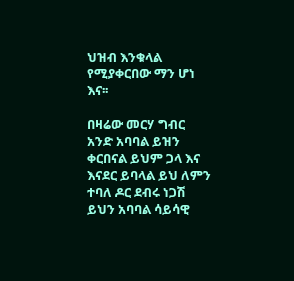ህዝብ እንቁላል የሚያቀርበው ማን ሆነ እና፡፡

በዛሬው መርሃ ግብር አንድ አባባል ይዝን ቀርበናል ይህም ጋላ እና እናደር ይባላል ይህ ለምን ተባለ ዶር ደብሩ ነጋሽ ይህን አባባል ሳይሳዊ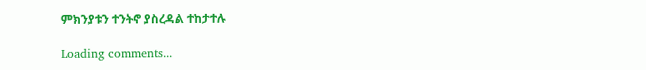ምክንያቱን ተንትኖ ያስረዳል ተከታተሉ

Loading comments...